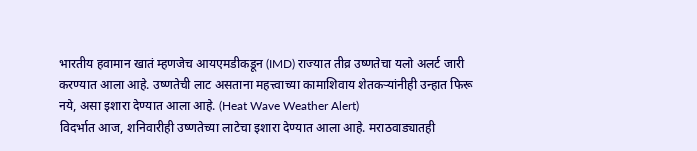भारतीय हवामान खातं म्हणजेच आयएमडीकडून (IMD) राज्यात तीव्र उष्णतेचा यलो अलर्ट जारी करण्यात आला आहे. उष्णतेची लाट असताना महत्त्वाच्या कामाशिवाय शेतकऱ्यांनीही उन्हात फिरू नये, असा इशारा देण्यात आला आहे. (Heat Wave Weather Alert)
विदर्भात आज, शनिवारीही उष्णतेच्या लाटेचा इशारा देण्यात आला आहे. मराठवाड्यातही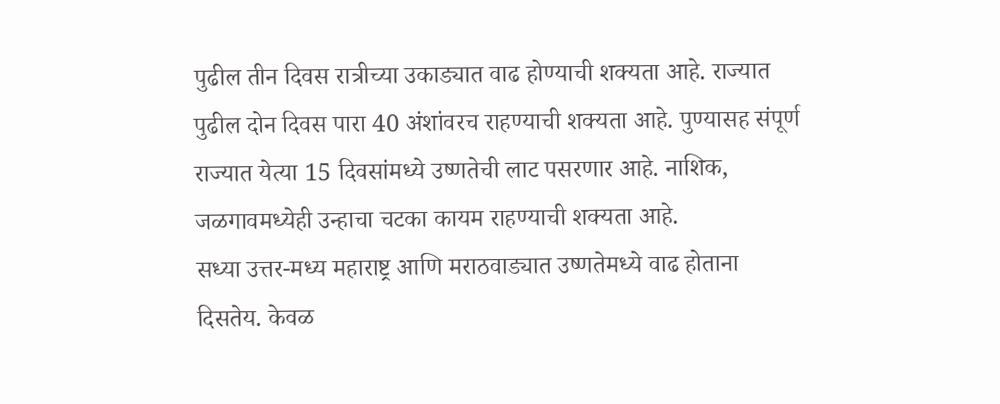पुढील तीन दिवस रात्रीच्या उकाड्यात वाढ होण्याची शक्यता आहे. राज्यात पुढील दोन दिवस पारा 40 अंशांवरच राहण्याची शक्यता आहे. पुण्यासह संपूर्ण राज्यात येत्या 15 दिवसांमध्ये उष्णतेची लाट पसरणार आहे. नाशिक, जळगावमध्येही उन्हाचा चटका कायम राहण्याची शक्यता आहे.
सध्या उत्तर-मध्य महाराष्ट्र आणि मराठवाड्यात उष्णतेमध्ये वाढ होताना दिसतेय. केवळ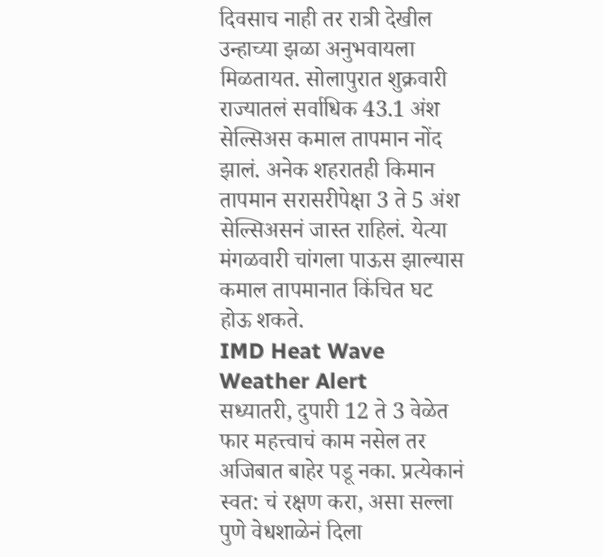दिवसाच नाही तर रात्री देखील उन्हाच्या झळा अनुभवायला मिळतायत. सोलापुरात शुक्रवारी राज्यातलं सर्वाधिक 43.1 अंश सेल्सिअस कमाल तापमान नोंद झालं. अनेक शहरातही किमान तापमान सरासरीपेक्षा 3 ते 5 अंश सेल्सिअसनं जास्त राहिलं. येत्या मंगळवारी चांगला पाऊस झाल्यास कमाल तापमानात किंचित घट होऊ शकते.
IMD Heat Wave Weather Alert
सध्यातरी, दुपारी 12 ते 3 वेळेत फार महत्त्वाचं काम नसेल तर अजिबात बाहेर पडू नका. प्रत्येकानं स्वत: चं रक्षण करा, असा सल्ला पुणे वेधशाळेनं दिला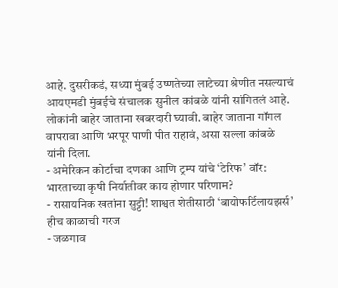आहे. दुसरीकडं, सध्या मुंबई उष्णतेच्या लाटेच्या श्रेणीत नसल्याचं आयएमडी मुंबईचे संचालक सुनील कांबळे यांनी सांगितलं आहे. लोकांनी बाहेर जाताना खबरदारी घ्यावी. बाहेर जाताना गॉगल वापरावा आणि भरपूर पाणी पीत राहावं, असा सल्ला कांबळे यांनी दिला.
- अमेरिकन कोर्टाचा दणका आणि ट्रम्प यांचे ‘टेरिफ’ वॉर: भारताच्या कृषी निर्यातीवर काय होणार परिणाम?
- रासायनिक खतांना सुट्टी! शाश्वत शेतीसाठी ‘बायोफर्टिलायझर्स’ हीच काळाची गरज
- जळगाव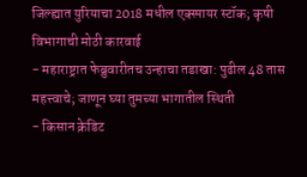जिल्ह्यात युरियाचा 2018 मधील एक्स्पायर स्टॉक; कृषी विभागाची मोठी कारवाई
- महाराष्ट्रात फेब्रुवारीतच उन्हाचा तडाखा: पुढील 48 तास महत्त्वाचे; जाणून घ्या तुमच्या भागातील स्थिती
- किसान क्रेडिट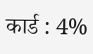कार्ड : 4%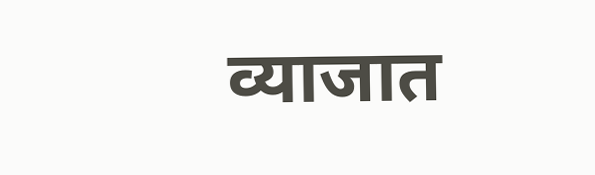व्याजात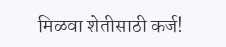मिळवा शेतीसाठी कर्ज!